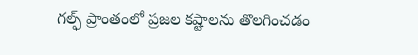గల్ఫ్ ప్రాంతంలో ప్రజల కష్టాలను తొలగించడం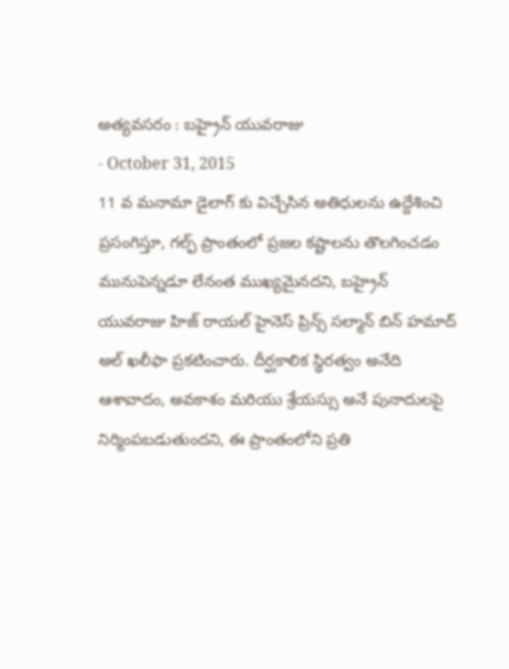అత్యవసరం : బహ్రైన్ యువరాజు
- October 31, 2015
11 వ మనామా డైలాగ్ కు విచ్చేసిన అతిధులను ఉద్దేశించి ప్రసంగిస్తూ, గల్ఫ్ ప్రాంతంలో ప్రజల కష్టాలను తొలగించడం మునుపెన్నడూ లేనంత ముఖ్యమైనదని, బహ్రైన్ యువరాజు హిజ్ రాయల్ హైనెస్ ప్రిన్స్ సల్మాన్ బిన్ హమాద్ అల్ ఖలీఫా ప్రకటించారు. దీర్ఘకాలిక స్థిరత్వం అనేది ఆశావాదం, అవకాశం మరియు శ్రేయస్సు అనే పునాదులపై నిర్మింపబడుతుందని, ఈ ప్రాంతంలోని ప్రతి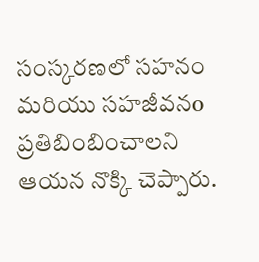సంస్కరణలో సహనం మరియు సహజీవనo ప్రతిబింబించాలని ఆయన నొక్కి చెప్పారు.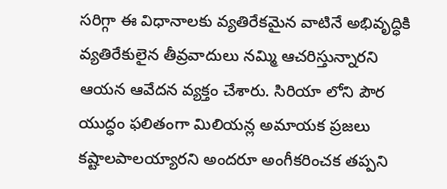సరిగ్గా ఈ విధానాలకు వ్యతిరేకమైన వాటినే అభివృద్ధికి వ్యతిరేకులైన తీవ్రవాదులు నమ్మి ఆచరిస్తున్నారని ఆయన ఆవేదన వ్యక్తం చేశారు. సిరియా లోని పౌర యుద్ధం ఫలితంగా మిలియన్ల అమాయక ప్రజలు కష్టాలపాలయ్యారని అందరూ అంగీకరించక తప్పని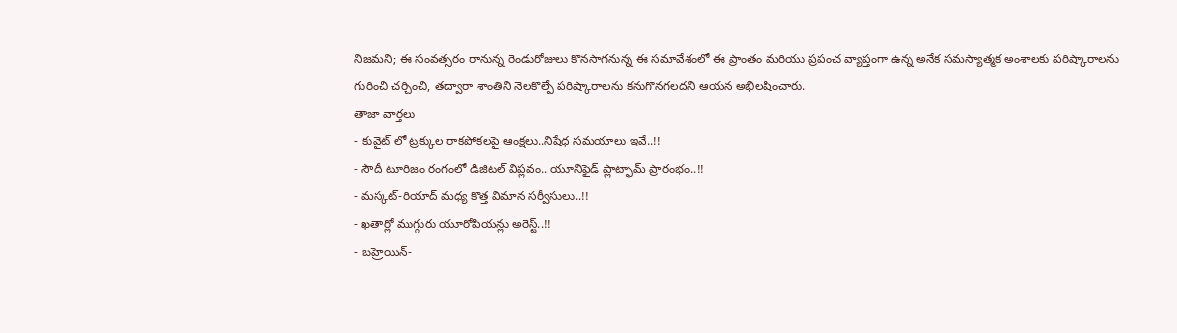నిజమని; ఈ సంవత్సరం రానున్న రెండురోజులు కొనసాగనున్న ఈ సమావేశంలో ఈ ప్రాంతం మరియు ప్రపంచ వ్యాప్తంగా ఉన్న అనేక సమస్యాత్మక అంశాలకు పరిష్కారాలను గురించి చర్చించి, తద్వారా శాంతిని నెలకొల్పే పరిష్కారాలను కనుగొనగలదని ఆయన అభిలషించారు.
తాజా వార్తలు
- కువైట్ లో ట్రక్కుల రాకపోకలపై ఆంక్షలు..నిషేధ సమయాలు ఇవే..!!
- సౌదీ టూరిజం రంగంలో డిజిటల్ విప్లవం.. యూనిఫైడ్ ప్లాట్ఫామ్ ప్రారంభం..!!
- మస్కట్-రియాద్ మధ్య కొత్త విమాన సర్వీసులు..!!
- ఖతార్లో ముగ్గురు యూరోపియన్లు అరెస్ట్..!!
- బహ్రెయిన్-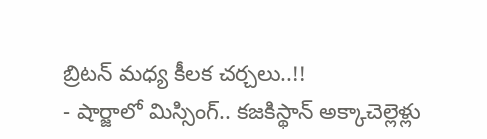బ్రిటన్ మధ్య కీలక చర్చలు..!!
- షార్జాలో మిస్సింగ్.. కజకిస్థాన్ అక్కాచెల్లెళ్లు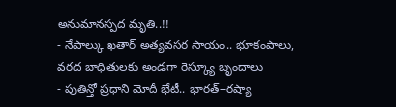అనుమానస్పద మృతి..!!
- నేపాల్కు ఖతార్ అత్యవసర సాయం.. భూకంపాలు, వరద బాధితులకు అండగా రెస్క్యూ బృందాలు
- పుతిన్తో ప్రధాని మోదీ భేటీ.. భారత్–రష్యా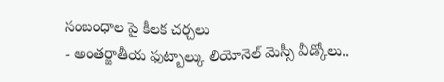సంబంధాల పై కీలక చర్చలు
- అంతర్జాతీయ ఫుట్బాల్కు లియోనెల్ మెస్సీ వీడ్కోలు..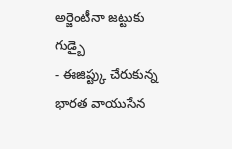అర్జెంటీనా జట్టుకు గుడ్బై
- ఈజిప్ట్కు చేరుకున్న భారత వాయుసేన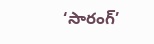‘సారంగ్’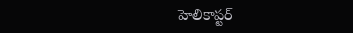హెలికాప్టర్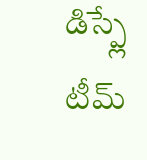డిస్ప్లే టీమ్